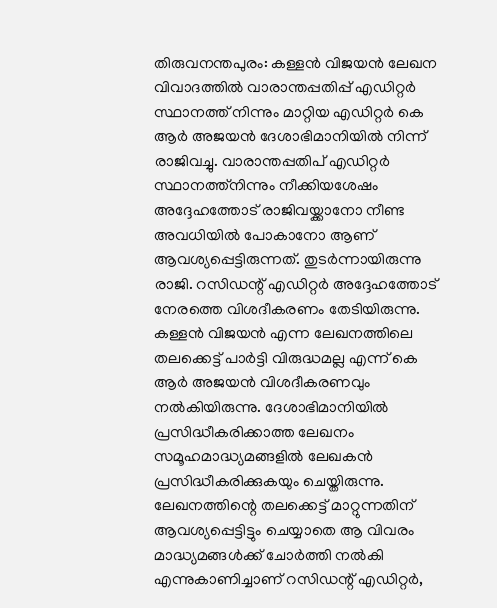തിരുവനന്തപുരം: കള്ളൻ വിജയൻ ലേഖന വിവാദത്തിൽ വാരാന്തപ്പതിപ്പ് എഡിറ്റർ സ്ഥാനത്ത് നിന്നും മാറ്റിയ എഡിറ്റർ കെ ആർ അജയൻ ദേശാഭിമാനിയിൽ നിന്ന് രാജിവച്ചു. വാരാന്തപ്പതിപ് എഡിറ്റർ സ്ഥാനത്ത്നിന്നും നീക്കിയശേഷം അദ്ദേഹത്തോട് രാജിവയ്ക്കാനോ നീണ്ട അവധിയിൽ പോകാനോ ആണ് ആവശ്യപ്പെട്ടിരുന്നത്. തുടർന്നായിരുന്നു രാജി. റസിഡന്റ് എഡിറ്റർ അദ്ദേഹത്തോട് നേരത്തെ വിശദീകരണം തേടിയിരുന്നു. കള്ളൻ വിജയൻ എന്ന ലേഖനത്തിലെ തലക്കെട്ട് പാർട്ടി വിരുദ്ധമല്ല എന്ന് കെ ആർ അജയൻ വിശദീകരണവും നൽകിയിരുന്നു. ദേശാഭിമാനിയിൽ പ്രസിദ്ധീകരിക്കാത്ത ലേഖനം സമൂഹമാദ്ധ്യമങ്ങളിൽ ലേഖകൻ പ്രസിദ്ധീകരിക്കുകയും ചെയ്തിരുന്നു.
ലേഖനത്തിന്റെ തലക്കെട്ട് മാറ്റുന്നതിന് ആവശ്യപ്പെട്ടിട്ടും ചെയ്യാതെ ആ വിവരം മാദ്ധ്യമങ്ങൾക്ക് ചോർത്തി നൽകി എന്നുകാണിച്ചാണ് റസിഡന്റ് എഡിറ്റർ,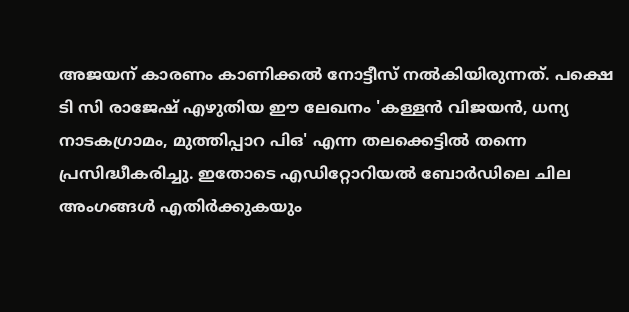അജയന് കാരണം കാണിക്കൽ നോട്ടീസ് നൽകിയിരുന്നത്. പക്ഷെ ടി സി രാജേഷ് എഴുതിയ ഈ ലേഖനം 'കള്ളൻ വിജയൻ, ധന്യ നാടകഗ്രാമം, മുത്തിപ്പാറ പിഒ' എന്ന തലക്കെട്ടിൽ തന്നെ പ്രസിദ്ധീകരിച്ചു. ഇതോടെ എഡിറ്റോറിയൽ ബോർഡിലെ ചില അംഗങ്ങൾ എതിർക്കുകയും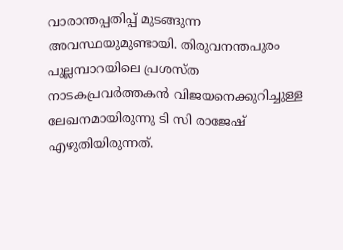വാരാന്തപ്പതിപ്പ് മുടങ്ങുന്ന അവസ്ഥയുമുണ്ടായി. തിരുവനന്തപുരം പുല്ലമ്പാറയിലെ പ്രശസ്ത നാടകപ്രവർത്തകൻ വിജയനെക്കുറിച്ചുള്ള ലേഖനമായിരുന്നു ടി സി രാജേഷ് എഴുതിയിരുന്നത്.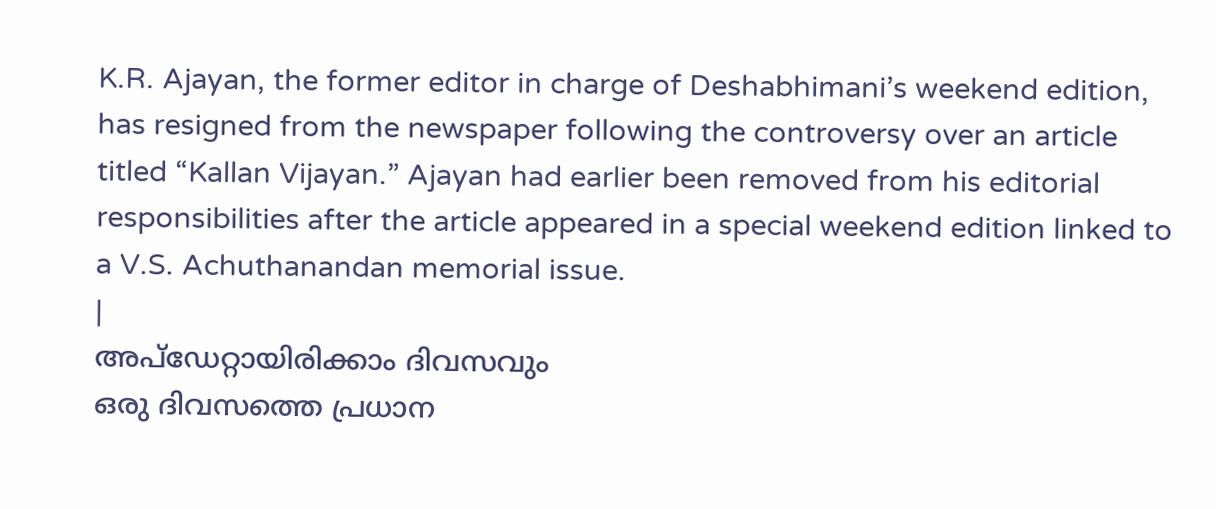K.R. Ajayan, the former editor in charge of Deshabhimani’s weekend edition, has resigned from the newspaper following the controversy over an article titled “Kallan Vijayan.” Ajayan had earlier been removed from his editorial responsibilities after the article appeared in a special weekend edition linked to a V.S. Achuthanandan memorial issue.
|
അപ്ഡേറ്റായിരിക്കാം ദിവസവും
ഒരു ദിവസത്തെ പ്രധാന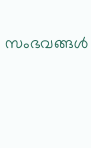സംഭവങ്ങൾ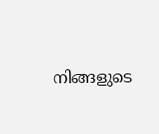നിങ്ങളുടെ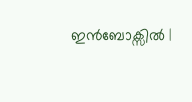ഇൻബോക്സിൽ |